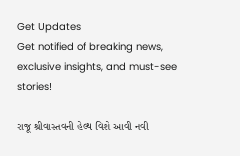Get Updates
Get notified of breaking news, exclusive insights, and must-see stories!

રાજૂ શ્રીવાસ્તવની હેલ્થ વિશે આવી નવી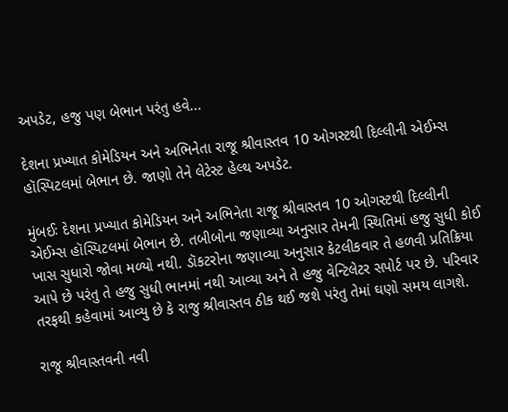અપડેટ, હજુ પણ બેભાન પરંતુ હવે...

દેશના પ્રખ્યાત કોમેડિયન અને અભિનેતા રાજૂ શ્રીવાસ્તવ 10 ઓગસ્ટથી દિલ્લીની એઈમ્સ હૉસ્પિટલમાં બેભાન છે. જાણો તેને લેટેસ્ટ હેલ્થ અપડેટ.

મુંબઈઃ દેશના પ્રખ્યાત કોમેડિયન અને અભિનેતા રાજૂ શ્રીવાસ્તવ 10 ઓગસ્ટથી દિલ્લીની એઈમ્સ હૉસ્પિટલમાં બેભાન છે. તબીબોના જણાવ્યા અનુસાર તેમની સ્થિતિમાં હજુ સુધી કોઈ ખાસ સુધારો જોવા મળ્યો નથી. ડૉકટરોના જણાવ્યા અનુસાર કેટલીકવાર તે હળવી પ્રતિક્રિયા આપે છે પરંતુ તે હજુ સુધી ભાનમાં નથી આવ્યા અને તે હજુ વેન્ટિલેટર સપોર્ટ પર છે. પરિવાર તરફથી કહેવામાં આવ્યુ છે કે રાજુ શ્રીવાસ્તવ ઠીક થઈ જશે પરંતુ તેમાં ઘણો સમય લાગશે.

રાજૂ શ્રીવાસ્તવની નવી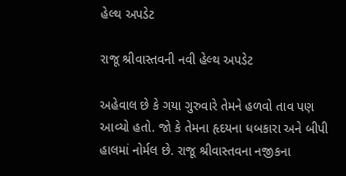હેલ્થ અપડેટ

રાજૂ શ્રીવાસ્તવની નવી હેલ્થ અપડેટ

અહેવાલ છે કે ગયા ગુરુવારે તેમને હળવો તાવ પણ આવ્યો હતો. જો કે તેમના હૃદયના ધબકારા અને બીપી હાલમાં નોર્મલ છે. રાજૂ શ્રીવાસ્તવના નજીકના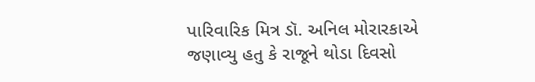પારિવારિક મિત્ર ડૉ. અનિલ મોરારકાએ જણાવ્યુ હતુ કે રાજૂને થોડા દિવસો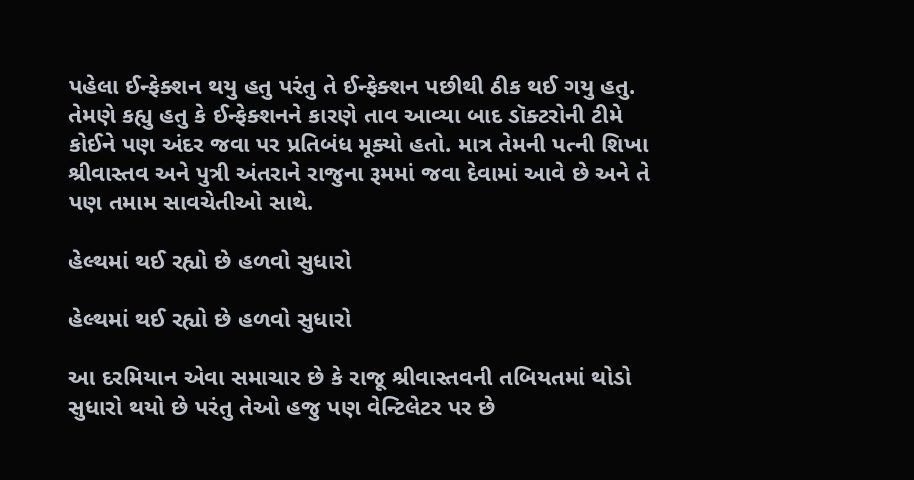પહેલા ઈન્ફેક્શન થયુ હતુ પરંતુ તે ઈન્ફેક્શન પછીથી ઠીક થઈ ગયુ હતુ. તેમણે કહ્યુ હતુ કે ઈન્ફેક્શનને કારણે તાવ આવ્યા બાદ ડૉક્ટરોની ટીમે કોઈને પણ અંદર જવા પર પ્રતિબંધ મૂક્યો હતો. માત્ર તેમની પત્ની શિખા શ્રીવાસ્તવ અને પુત્રી અંતરાને રાજુના રૂમમાં જવા દેવામાં આવે છે અને તે પણ તમામ સાવચેતીઓ સાથે.

હેલ્થમાં થઈ રહ્યો છે હળવો સુધારો

હેલ્થમાં થઈ રહ્યો છે હળવો સુધારો

આ દરમિયાન એવા સમાચાર છે કે રાજૂ શ્રીવાસ્તવની તબિયતમાં થોડો સુધારો થયો છે પરંતુ તેઓ હજુ પણ વેન્ટિલેટર પર છે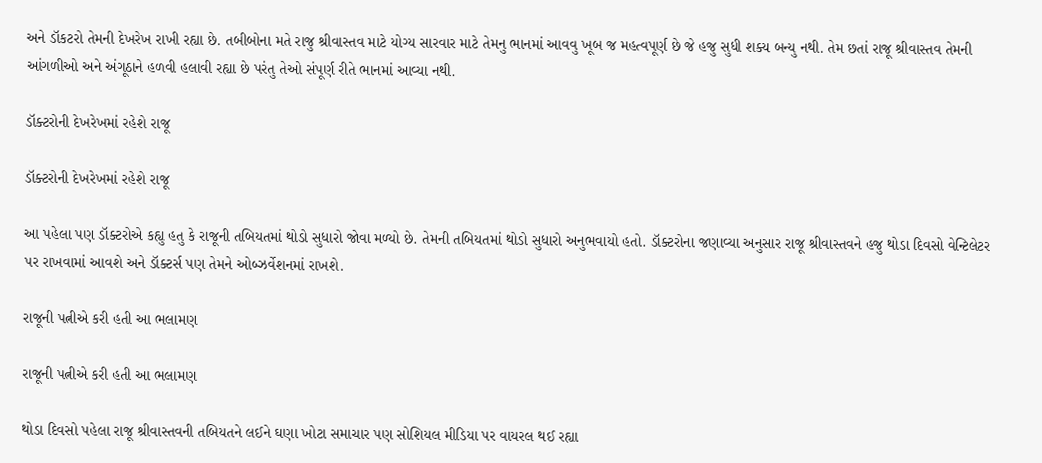અને ડૉકટરો તેમની દેખરેખ રાખી રહ્યા છે. તબીબોના મતે રાજુ શ્રીવાસ્તવ માટે યોગ્ય સારવાર માટે તેમનુ ભાનમાં આવવુ ખૂબ જ મહત્વપૂર્ણ છે જે હજુ સુધી શક્ય બન્યુ નથી. તેમ છતાં રાજૂ શ્રીવાસ્તવ તેમની આંગળીઓ અને અંગૂઠાને હળવી હલાવી રહ્યા છે પરંતુ તેઓ સંપૂર્ણ રીતે ભાનમાં આવ્યા નથી.

ડૉક્ટરોની દેખરેખમાં રહેશે રાજૂ

ડૉક્ટરોની દેખરેખમાં રહેશે રાજૂ

આ પહેલા પણ ડૉક્ટરોએ કહ્યુ હતુ કે રાજૂની તબિયતમાં થોડો સુધારો જોવા મળ્યો છે. તેમની તબિયતમાં થોડો સુધારો અનુભવાયો હતો. ડૉક્ટરોના જણાવ્યા અનુસાર રાજૂ શ્રીવાસ્તવને હજુ થોડા દિવસો વેન્ટિલેટર પર રાખવામાં આવશે અને ડૉક્ટર્સ પણ તેમને ઓબ્ઝર્વેશનમાં રાખશે.

રાજૂની પત્નીએ કરી હતી આ ભલામણ

રાજૂની પત્નીએ કરી હતી આ ભલામણ

થોડા દિવસો પહેલા રાજૂ શ્રીવાસ્તવની તબિયતને લઈને ઘણા ખોટા સમાચાર પણ સોશિયલ મીડિયા પર વાયરલ થઈ રહ્યા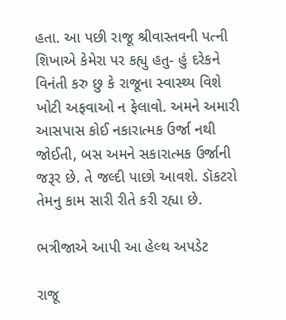હતા. આ પછી રાજૂ શ્રીવાસ્તવની પત્ની શિખાએ કેમેરા પર કહ્યુ હતુ- હું દરેકને વિનંતી કરુ છુ કે રાજૂના સ્વાસ્થ્ય વિશે ખોટી અફવાઓ ન ફેલાવો. અમને અમારી આસપાસ કોઈ નકારાત્મક ઉર્જા નથી જોઈતી, બસ અમને સકારાત્મક ઉર્જાની જરૂર છે. તે જલ્દી પાછો આવશે. ડૉકટરો તેમનુ કામ સારી રીતે કરી રહ્યા છે.

ભત્રીજાએ આપી આ હેલ્થ અપડેટ

રાજૂ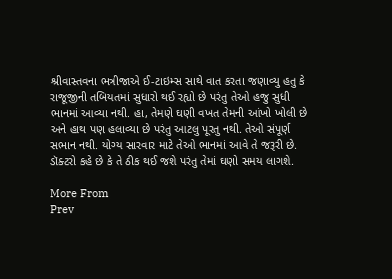શ્રીવાસ્તવના ભત્રીજાએ ઈ-ટાઇમ્સ સાથે વાત કરતા જણાવ્યુ હતુ કે રાજૂજીની તબિયતમાં સુધારો થઈ રહ્યો છે પરંતુ તેઓ હજુ સુધી ભાનમાં આવ્યા નથી. હા, તેમણે ઘણી વખત તેમની આંખો ખોલી છે અને હાથ પણ હલાવ્યા છે પરંતુ આટલુ પૂરતુ નથી. તેઓ સંપૂર્ણ સભાન નથી. યોગ્ય સારવાર માટે તેઓ ભાનમાં આવે તે જરૂરી છે. ડૉક્ટરો કહે છે કે તે ઠીક થઈ જશે પરંતુ તેમાં ઘણો સમય લાગશે.

More From
Prev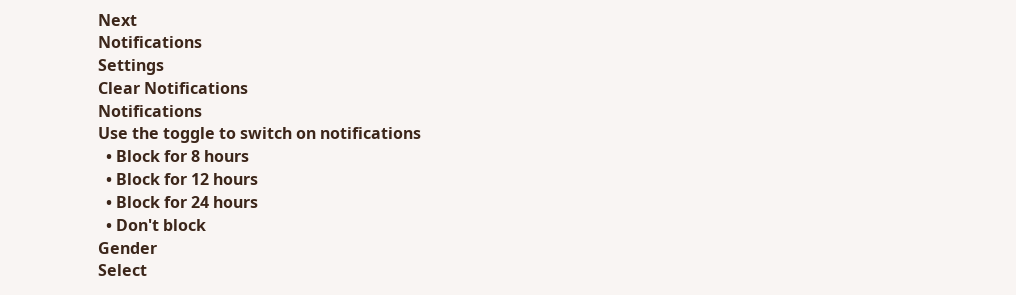Next
Notifications
Settings
Clear Notifications
Notifications
Use the toggle to switch on notifications
  • Block for 8 hours
  • Block for 12 hours
  • Block for 24 hours
  • Don't block
Gender
Select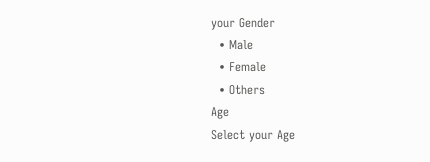your Gender
  • Male
  • Female
  • Others
Age
Select your Age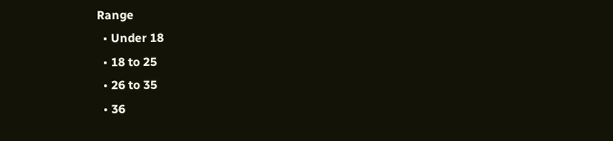Range
  • Under 18
  • 18 to 25
  • 26 to 35
  • 36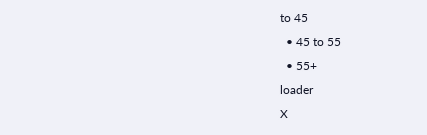to 45
  • 45 to 55
  • 55+
loader
X